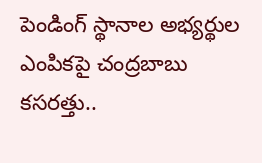పెండింగ్ స్థానాల అభ్యర్థుల ఎంపికపై చంద్రబాబు కసరత్తు..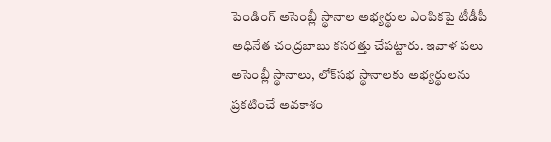పెండింగ్ అసెంబ్లీ స్థానాల అభ్యర్థుల ఎంపికపై టీడీపీ అధినేత చంద్రబాబు కసరత్తు చేపట్టారు. ఇవాళ పలు అసెంబ్లీ స్థానాలు, లోక్‌సభ స్థానాలకు అభ్యర్థులను ప్రకటించే అవకాశం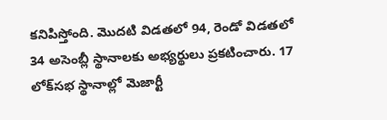కనిపిస్తోంది. మొదటి విడతలో 94, రెండో విడతలో 34 అసెంబ్లీ స్థానాలకు అభ్యర్థులు ప్రకటించారు. 17 లోక్‌సభ స్థానాల్లో మెజార్టీ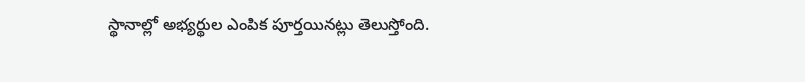స్థానాల్లో అభ్యర్థుల ఎంపిక పూర్తయినట్లు తెలుస్తోంది.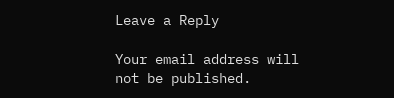Leave a Reply

Your email address will not be published.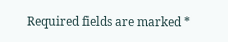Required fields are marked *